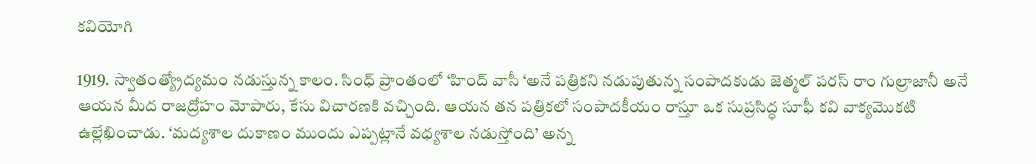కవియోగి

1919. స్వాతంత్య్రోద్యమం నడుస్తున్న కాలం. సింధ్ ప్రాంతంలో ‘హింద్ వాసీ ‘అనే పత్రికని నడుపుతున్న సంపాదకుడు జెత్మల్ పరస్ రాం గుల్రాజానీ అనే ఆయన మీద రాజద్రోహం మోపారు, కేసు విచారణకి వచ్చింది. ఆయన తన పత్రికలో సంపాదకీయం రాస్తూ ఒక సుప్రసిద్ధ సూఫీ కవి వాక్యమొకటి ఉల్లేఖించాడు. ‘మద్యశాల దుకాణం ముందు ఎప్పట్లానే వధ్యశాల నడుస్తోంది’ అన్న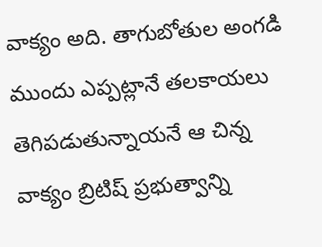వాక్యం అది. తాగుబోతుల అంగడి ముందు ఎప్పట్లానే తలకాయలు తెగిపడుతున్నాయనే ఆ చిన్న వాక్యం బ్రిటిష్ ప్రభుత్వాన్ని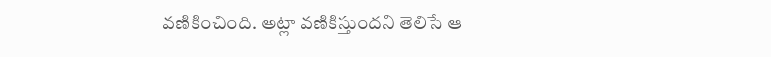వణికించింది. అట్లా వణికిస్తుందని తెలిసే ఆ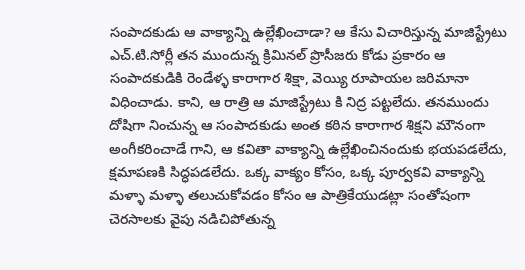సంపాదకుడు ఆ వాక్యాన్ని ఉల్లేఖించాడా? ఆ కేసు విచారిస్తున్న మాజిస్ట్రేటు ఎచ్.టి.సోర్లీ తన ముందున్న క్రిమినల్ ప్రొసీజరు కోడు ప్రకారం ఆ సంపాదకుడికి రెండేళ్ళ కారాగార శిక్షా, వెయ్యి రూపాయల జరిమానా విధించాడు. కాని, ఆ రాత్రి ఆ మాజిస్ట్రేటు కి నిద్ర పట్టలేదు. తనముందు దోషిగా నించున్న ఆ సంపాదకుడు అంత కఠిన కారాగార శిక్షని మౌనంగా అంగీకరించాడే గాని, ఆ కవితా వాక్యాన్ని ఉల్లేఖించినందుకు భయపడలేదు, క్షమాపణకి సిద్ధపడలేదు. ఒక్క వాక్యం కోసం, ఒక్క పూర్వకవి వాక్యాన్ని మళ్ళా మళ్ళా తలుచుకోవడం కోసం ఆ పాత్రికేయుడట్లా సంతోషంగా చెరసాలకు వైపు నడిచిపోతున్న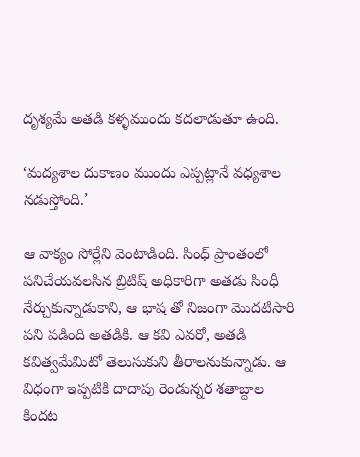దృశ్యమే అతడి కళ్ళముందు కదలాడుతూ ఉంది.

‘మద్యశాల దుకాణం ముందు ఎప్పట్లానే వధ్యశాల నడుస్తోంది.’

ఆ వాక్యం సోర్లేని వెంటాడింది. సింధ్ ప్రాంతంలో పనిచేయవలసిన బ్రిటిష్ అధికారిగా అతడు సింధీ నేర్చుకున్నాడుకాని, ఆ భాష తో నిజంగా మొదటిసారి పని పడింది అతడికి. ఆ కవి ఎవరో, అతడి కవిత్వమేమిటో తెలుసుకుని తీరాలనుకున్నాడు. ఆ విధంగా ఇప్పటికి దాదాపు రెండున్నర శతాబ్దాల కిందట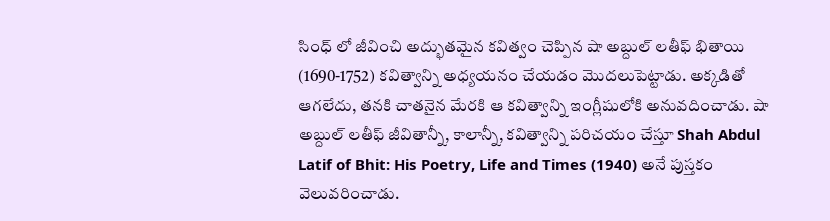సింధ్ లో జీవించి అద్భుతమైన కవిత్వం చెప్పిన షా అబ్దుల్ లతీఫ్ భితాయి (1690-1752) కవిత్వాన్ని అధ్యయనం చేయడం మొదలుపెట్టాడు. అక్కడితో ఆగలేదు, తనకి చాతనైన మేరకి ఆ కవిత్వాన్ని ఇంగ్లీషులోకి అనువదించాడు. షా అబ్దుల్ లతీఫ్ జీవితాన్నీ, కాలాన్నీ, కవిత్వాన్ని పరిచయం చేస్తూ Shah Abdul Latif of Bhit: His Poetry, Life and Times (1940) అనే పుస్తకం వెలువరించాడు.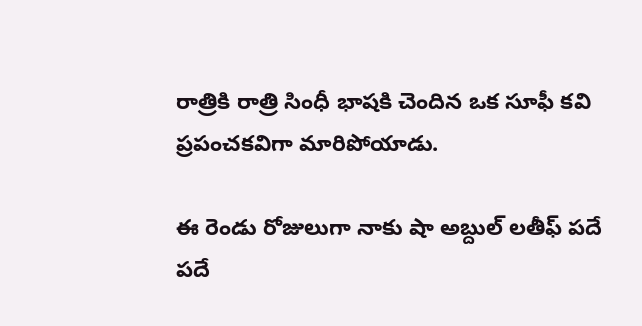రాత్రికి రాత్రి సింధీ భాషకి చెందిన ఒక సూఫీ కవి ప్రపంచకవిగా మారిపోయాడు.

ఈ రెండు రోజులుగా నాకు షా అబ్దుల్ లతీఫ్ పదే పదే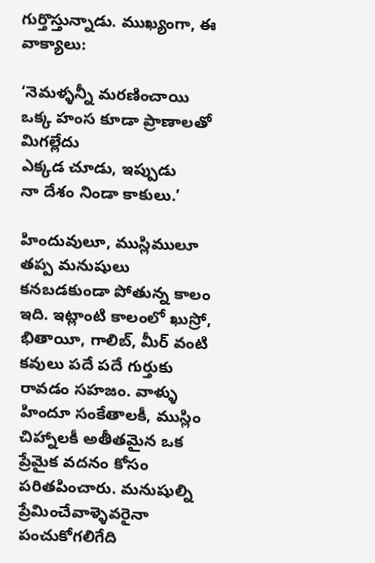గుర్తొస్తున్నాడు. ముఖ్యంగా, ఈ వాక్యాలు:

‘నెమళ్ళన్నీ మరణించాయి
ఒక్క హంస కూడా ప్రాణాలతో మిగల్లేదు
ఎక్కడ చూడు, ఇప్పుడు
నా దేశం నిండా కాకులు.’

హిందువులూ, ముస్లిములూ తప్ప మనుషులు కనబడకుండా పోతున్న కాలం ఇది. ఇట్లాంటి కాలంలో ఖుస్రో, భితాయీ, గాలిబ్, మీర్ వంటి కవులు పదే పదే గుర్తుకు రావడం సహజం. వాళ్ళు హిందూ సంకేతాలకీ, ముస్లిం చిహ్నాలకీ అతీతమైన ఒక ప్రేమైక వదనం కోసం పరితపించారు. మనుషుల్ని ప్రేమించేవాళ్ళెవరైనా పంచుకోగలిగేది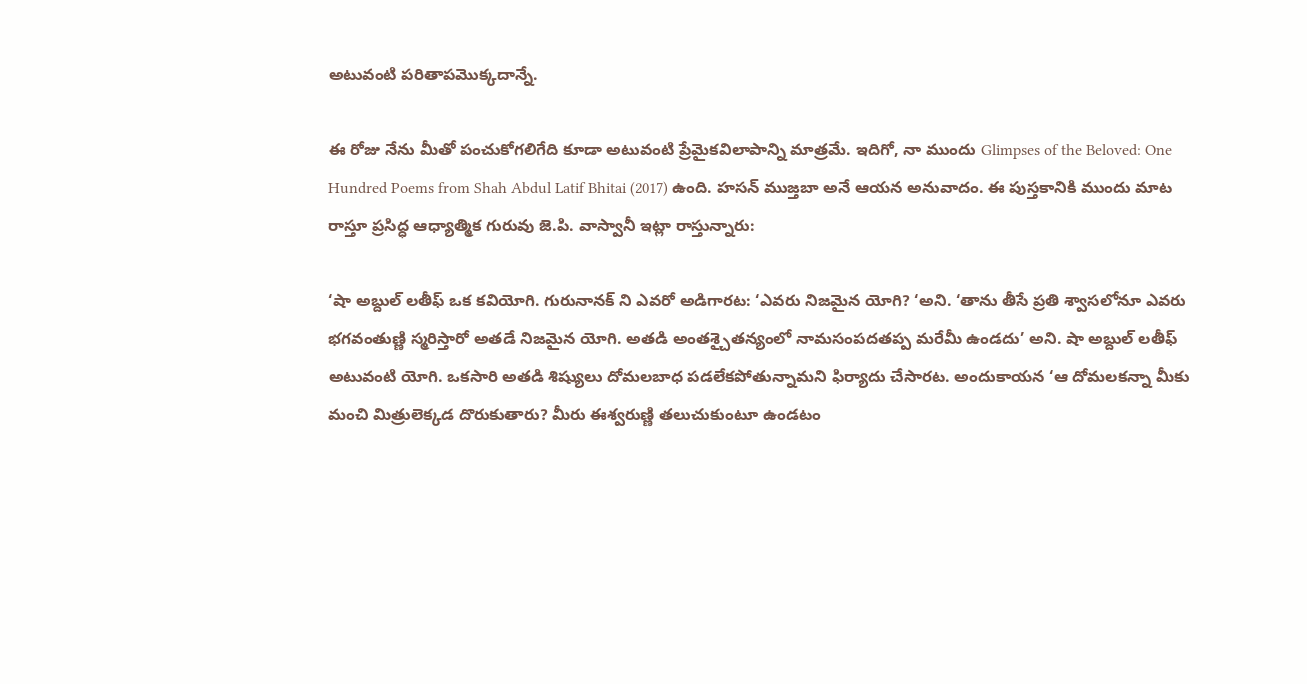అటువంటి పరితాపమొక్కదాన్నే.

ఈ రోజు నేను మీతో పంచుకోగలిగేది కూడా అటువంటి ప్రేమైకవిలాపాన్ని మాత్రమే. ఇదిగో, నా ముందు Glimpses of the Beloved: One Hundred Poems from Shah Abdul Latif Bhitai (2017) ఉంది. హసన్ ముజ్తబా అనే ఆయన అనువాదం. ఈ పుస్తకానికి ముందు మాట రాస్తూ ప్రసిద్ధ ఆధ్యాత్మిక గురువు జె.పి. వాస్వానీ ఇట్లా రాస్తున్నారు:

‘షా అబ్దుల్ లతీఫ్ ఒక కవియోగి. గురునానక్ ని ఎవరో అడిగారట: ‘ఎవరు నిజమైన యోగి? ‘అని. ‘తాను తీసే ప్రతి శ్వాసలోనూ ఎవరు భగవంతుణ్ణి స్మరిస్తారో అతడే నిజమైన యోగి. అతడి అంతశ్చైతన్యంలో నామసంపదతప్ప మరేమీ ఉండదు’ అని. షా అబ్దుల్ లతీఫ్ అటువంటి యోగి. ఒకసారి అతడి శిష్యులు దోమలబాధ పడలేకపోతున్నామని ఫిర్యాదు చేసారట. అందుకాయన ‘ఆ దోమలకన్నా మీకు మంచి మిత్రులెక్కడ దొరుకుతారు? మీరు ఈశ్వరుణ్ణి తలుచుకుంటూ ఉండటం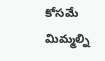కోసమే మిమ్మల్ని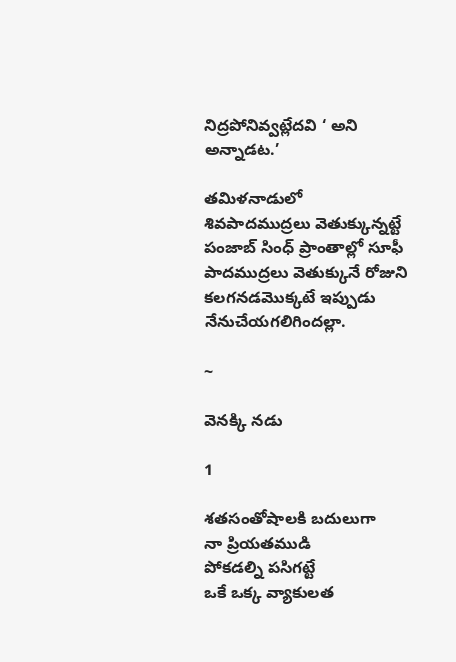నిద్రపోనివ్వట్లేదవి ‘ అని అన్నాడట.’

తమిళనాడులో శివపాదముద్రలు వెతుక్కున్నట్టే పంజాబ్ సింధ్ ప్రాంతాల్లో సూఫీ పాదముద్రలు వెతుక్కునే రోజుని కలగనడమొక్కటే ఇప్పుడు నేనుచేయగలిగిందల్లా.

~

వెనక్కి నడు

1

శతసంతోషాలకి బదులుగా
నా ప్రియతముడి
పోకడల్ని పసిగట్టే
ఒకే ఒక్క వ్యాకులత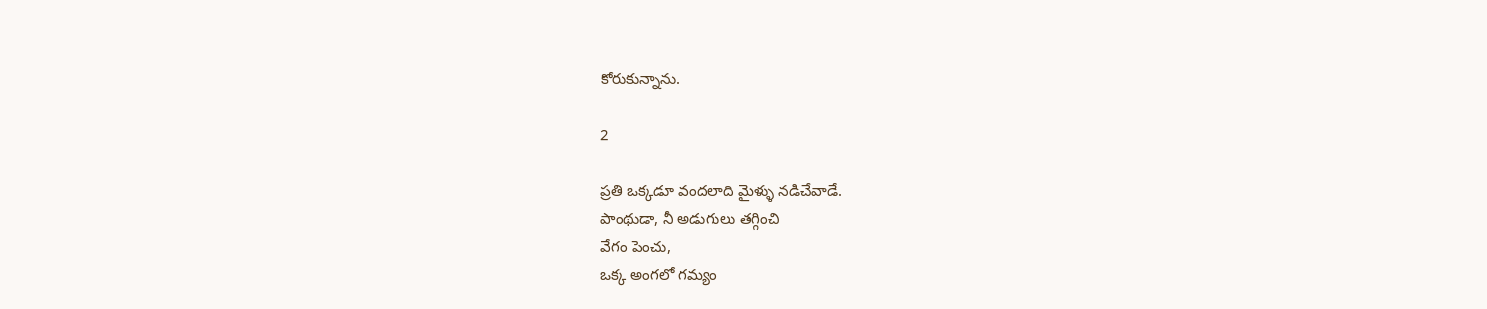కోరుకున్నాను.

2

ప్రతి ఒక్కడూ వందలాది మైళ్ళు నడిచేవాడే.
పాంథుడా, నీ అడుగులు తగ్గించి
వేగం పెంచు,
ఒక్క అంగలో గమ్యం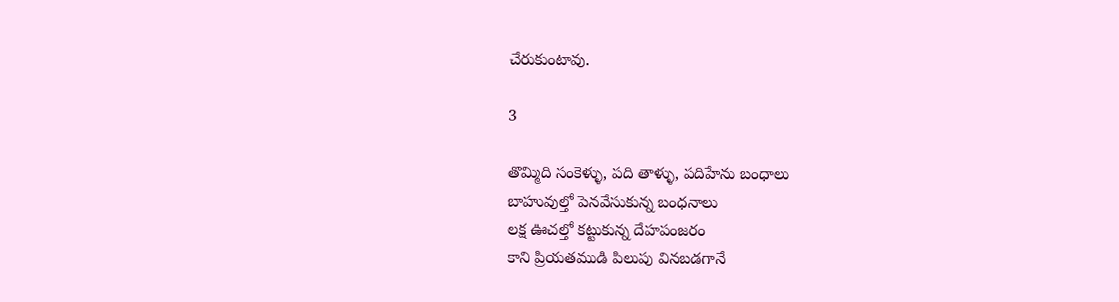చేరుకుంటావు.

3

తొమ్మిది సంకెళ్ళు, పది తాళ్ళు, పదిహేను బంధాలు
బాహువుల్తో పెనవేసుకున్న బంధనాలు
లక్ష ఊచల్తో కట్టుకున్న దేహపంజరం
కాని ప్రియతముడి పిలుపు వినబడగానే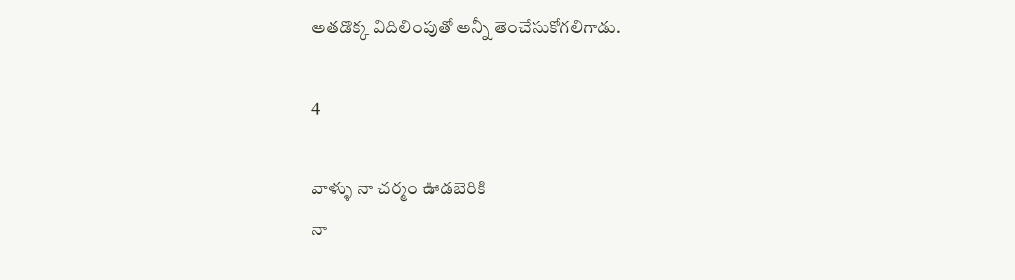అతడొక్క విదిలింపుతో అన్నీ తెంచేసుకోగలిగాడు.

4

వాళ్ళు నా చర్మం ఊడబెరికి
నా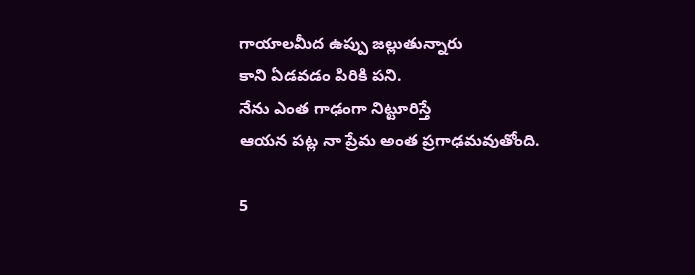గాయాలమీద ఉప్పు జల్లుతున్నారు
కాని ఏడవడం పిరికి పని.
నేను ఎంత గాఢంగా నిట్టూరిస్తే
ఆయన పట్ల నా ప్రేమ అంత ప్రగాఢమవుతోంది.

5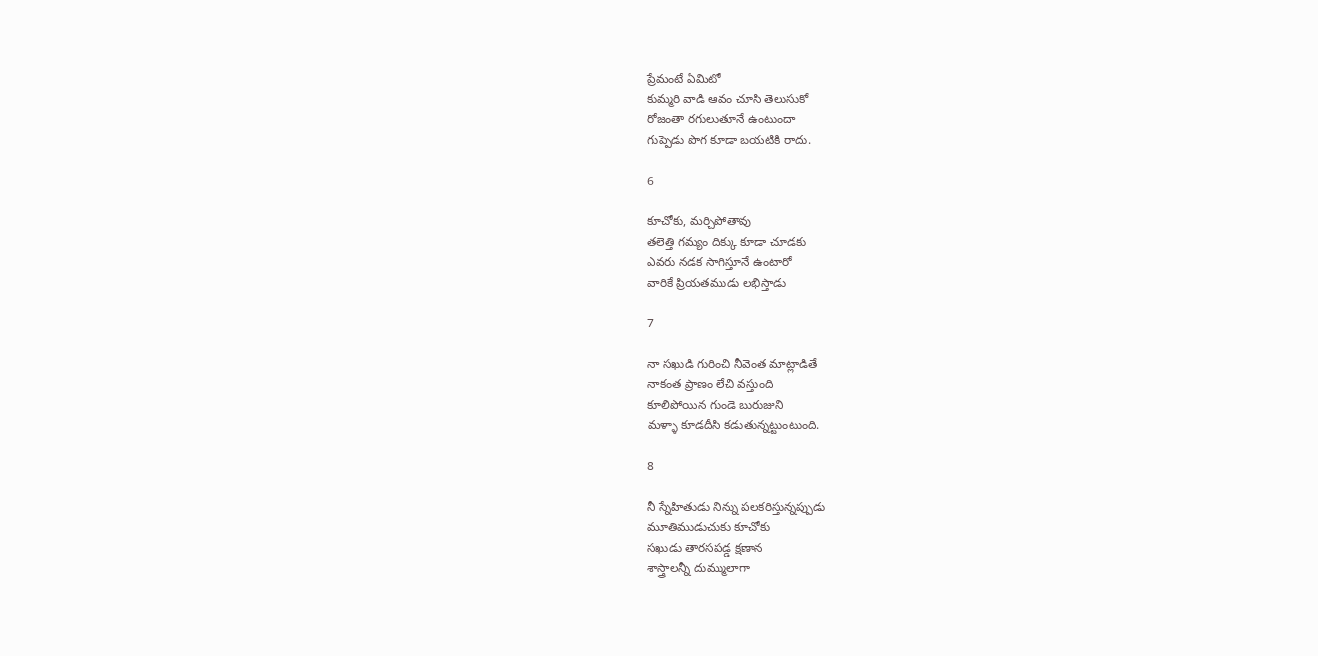ప్రేమంటే ఏమిటో
కుమ్మరి వాడి ఆవం చూసి తెలుసుకో
రోజంతా రగులుతూనే ఉంటుందా
గుప్పెడు పొగ కూడా బయటికి రాదు.

6

కూచోకు, మర్చిపోతావు
తలెత్తి గమ్యం దిక్కు కూడా చూడకు
ఎవరు నడక సాగిస్తూనే ఉంటారో
వారికే ప్రియతముడు లభిస్తాడు

7

నా సఖుడి గురించి నీవెంత మాట్లాడితే
నాకంత ప్రాణం లేచి వస్తుంది
కూలిపోయిన గుండె బురుజుని
మళ్ళా కూడదీసి కడుతున్నట్టుంటుంది.

8

నీ స్నేహితుడు నిన్ను పలకరిస్తున్నప్పుడు
మూతిముడుచుకు కూచోకు
సఖుడు తారసపడ్డ క్షణాన
శాస్త్రాలన్నీ దుమ్ములాగా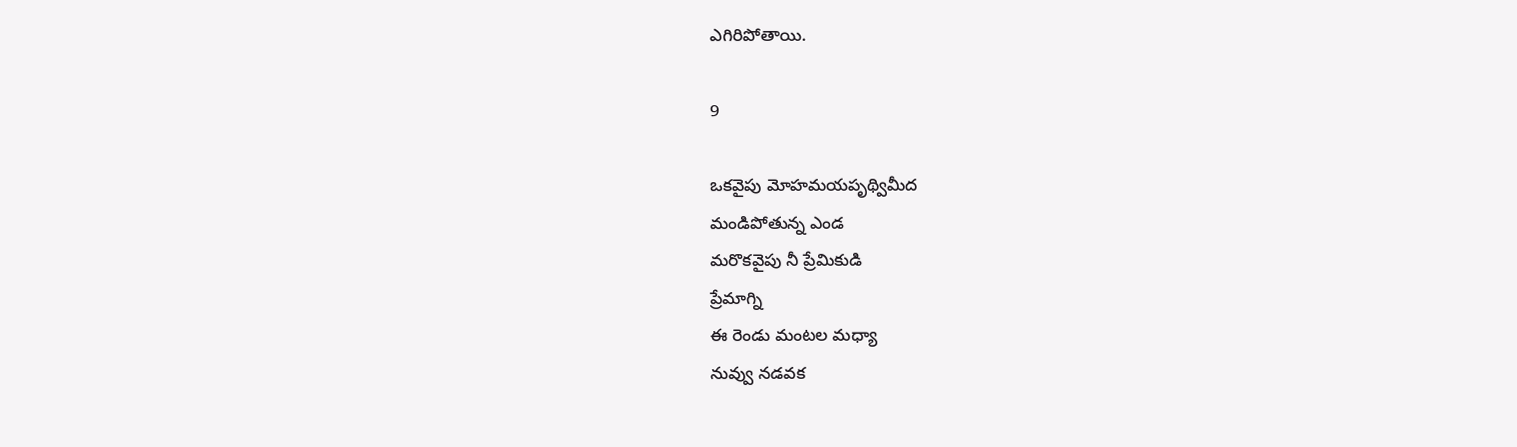ఎగిరిపోతాయి.

9

ఒకవైపు మోహమయపృథ్విమీద
మండిపోతున్న ఎండ
మరొకవైపు నీ ప్రేమికుడి
ప్రేమాగ్ని
ఈ రెండు మంటల మధ్యా
నువ్వు నడవక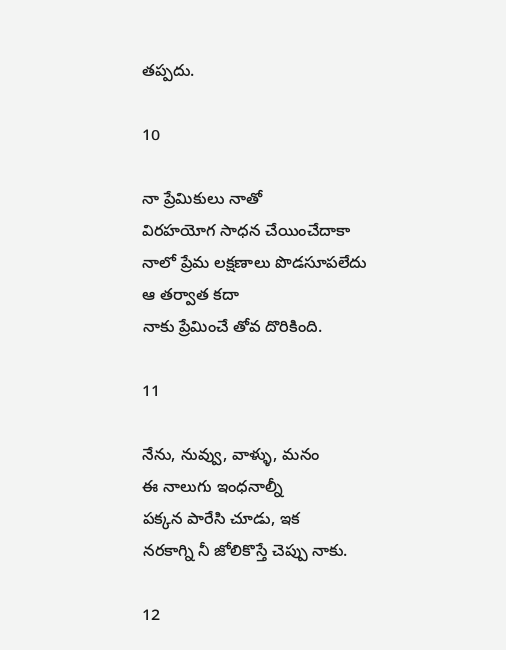తప్పదు.

10

నా ప్రేమికులు నాతో
విరహయోగ సాధన చేయించేదాకా
నాలో ప్రేమ లక్షణాలు పొడసూపలేదు
ఆ తర్వాత కదా
నాకు ప్రేమించే తోవ దొరికింది.

11

నేను, నువ్వు, వాళ్ళు, మనం
ఈ నాలుగు ఇంధనాల్నీ
పక్కన పారేసి చూడు, ఇక
నరకాగ్ని నీ జోలికొస్తే చెప్పు నాకు.

12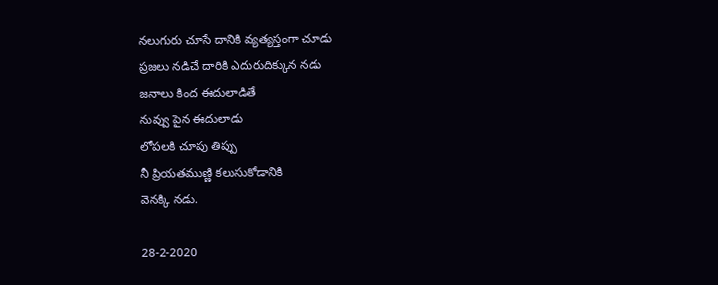నలుగురు చూసే దానికి వ్యత్యస్తంగా చూడు
ప్రజలు నడిచే దారికి ఎదురుదిక్కున నడు
జనాలు కింద ఈదులాడితే
నువ్వు పైన ఈదులాడు
లోపలకి చూపు తిప్పు
నీ ప్రియతముణ్ణి కలుసుకోడానికి
వెనక్కి నడు.

28-2-2020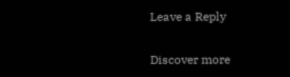Leave a Reply

Discover more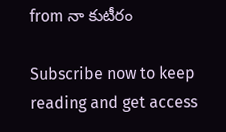from నా కుటీరం

Subscribe now to keep reading and get access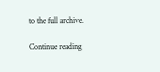to the full archive.

Continue reading